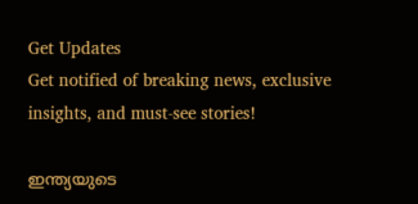Get Updates
Get notified of breaking news, exclusive insights, and must-see stories!

ഇന്ത്യയുടെ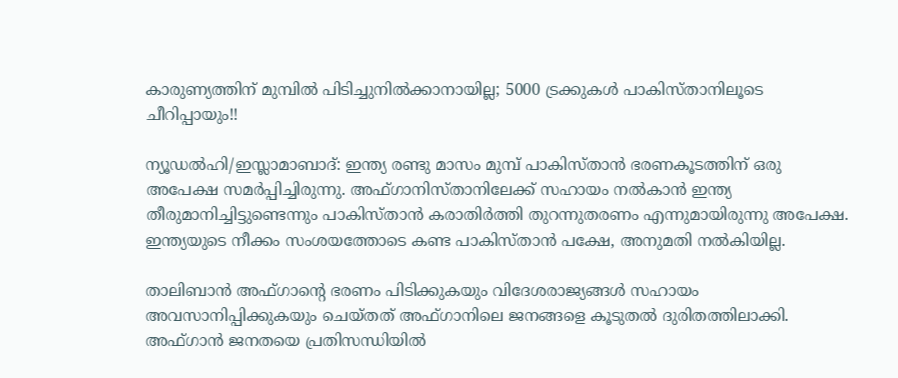കാരുണ്യത്തിന് മുമ്പില്‍ പിടിച്ചുനില്‍ക്കാനായില്ല; 5000 ട്രക്കുകള്‍ പാകിസ്താനിലൂടെ ചീറിപ്പായും!!

ന്യൂഡല്‍ഹി/ഇസ്ലാമാബാദ്: ഇന്ത്യ രണ്ടു മാസം മുമ്പ് പാകിസ്താന്‍ ഭരണകൂടത്തിന് ഒരു അപേക്ഷ സമര്‍പ്പിച്ചിരുന്നു. അഫ്ഗാനിസ്താനിലേക്ക് സഹായം നല്‍കാന്‍ ഇന്ത്യ തീരുമാനിച്ചിട്ടുണ്ടെന്നും പാകിസ്താന്‍ കരാതിര്‍ത്തി തുറന്നുതരണം എന്നുമായിരുന്നു അപേക്ഷ. ഇന്ത്യയുടെ നീക്കം സംശയത്തോടെ കണ്ട പാകിസ്താന്‍ പക്ഷേ, അനുമതി നല്‍കിയില്ല.

താലിബാന്‍ അഫ്ഗാന്റെ ഭരണം പിടിക്കുകയും വിദേശരാജ്യങ്ങള്‍ സഹായം അവസാനിപ്പിക്കുകയും ചെയ്തത് അഫ്ഗാനിലെ ജനങ്ങളെ കൂടുതല്‍ ദുരിതത്തിലാക്കി. അഫ്ഗാന്‍ ജനതയെ പ്രതിസന്ധിയില്‍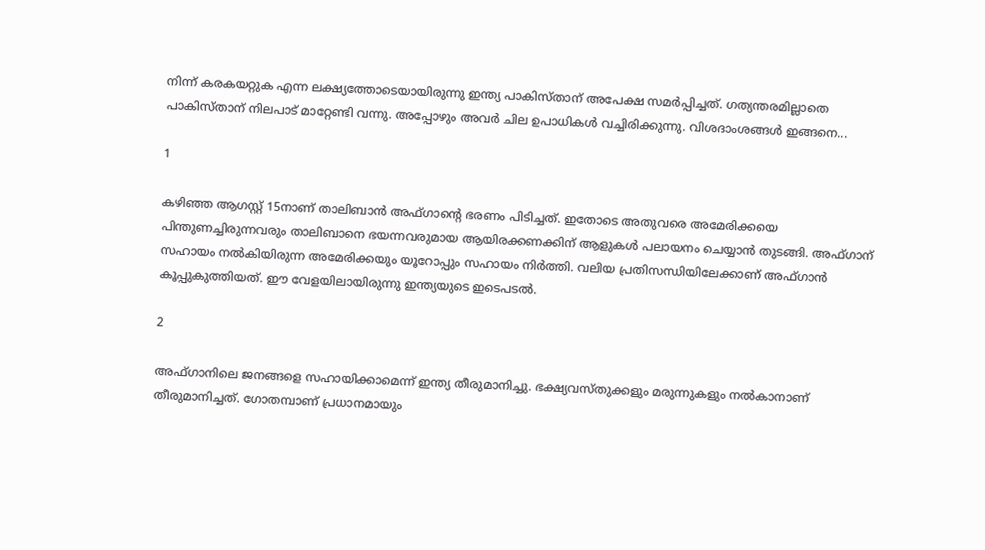നിന്ന് കരകയറ്റുക എന്ന ലക്ഷ്യത്തോടെയായിരുന്നു ഇന്ത്യ പാകിസ്താന് അപേക്ഷ സമര്‍പ്പിച്ചത്. ഗത്യന്തരമില്ലാതെ പാകിസ്താന് നിലപാട് മാറ്റേണ്ടി വന്നു. അപ്പോഴും അവര്‍ ചില ഉപാധികള്‍ വച്ചിരിക്കുന്നു. വിശദാംശങ്ങള്‍ ഇങ്ങനെ...

1

കഴിഞ്ഞ ആഗസ്റ്റ് 15നാണ് താലിബാന്‍ അഫ്ഗാന്റെ ഭരണം പിടിച്ചത്. ഇതോടെ അതുവരെ അമേരിക്കയെ പിന്തുണച്ചിരുന്നവരും താലിബാനെ ഭയന്നവരുമായ ആയിരക്കണക്കിന് ആളുകള്‍ പലായനം ചെയ്യാന്‍ തുടങ്ങി. അഫ്ഗാന് സഹായം നല്‍കിയിരുന്ന അമേരിക്കയും യൂറോപ്പും സഹായം നിര്‍ത്തി. വലിയ പ്രതിസന്ധിയിലേക്കാണ് അഫ്ഗാന്‍ കൂപ്പുകുത്തിയത്. ഈ വേളയിലായിരുന്നു ഇന്ത്യയുടെ ഇടെപടല്‍.

2

അഫ്ഗാനിലെ ജനങ്ങളെ സഹായിക്കാമെന്ന് ഇന്ത്യ തീരുമാനിച്ചു. ഭക്ഷ്യവസ്തുക്കളും മരുന്നുകളും നല്‍കാനാണ് തീരുമാനിച്ചത്. ഗോതമ്പാണ് പ്രധാനമായും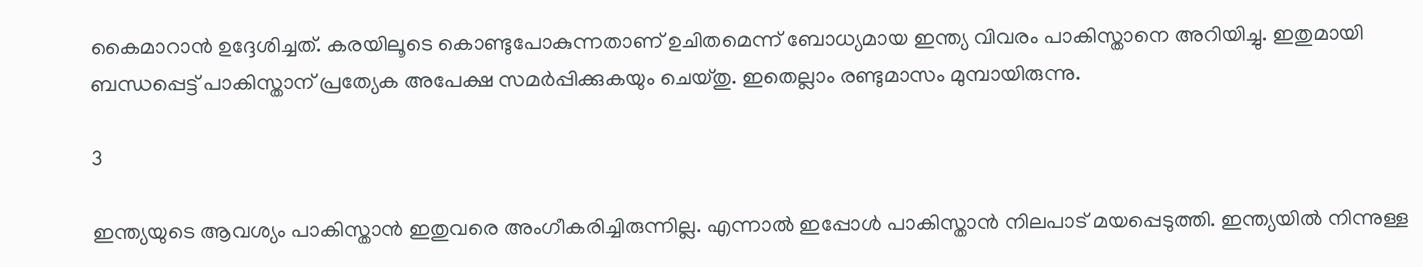കൈമാറാന്‍ ഉദ്ദേശിച്ചത്. കരയിലൂടെ കൊണ്ടുപോകുന്നതാണ് ഉചിതമെന്ന് ബോധ്യമായ ഇന്ത്യ വിവരം പാകിസ്താനെ അറിയിച്ചു. ഇതുമായി ബന്ധപ്പെട്ട് പാകിസ്താന് പ്രത്യേക അപേക്ഷ സമര്‍പ്പിക്കുകയും ചെയ്തു. ഇതെല്ലാം രണ്ടുമാസം മുമ്പായിരുന്നു.

3

ഇന്ത്യയുടെ ആവശ്യം പാകിസ്താന്‍ ഇതുവരെ അംഗീകരിച്ചിരുന്നില്ല. എന്നാല്‍ ഇപ്പോള്‍ പാകിസ്താന്‍ നിലപാട് മയപ്പെടുത്തി. ഇന്ത്യയില്‍ നിന്നുള്ള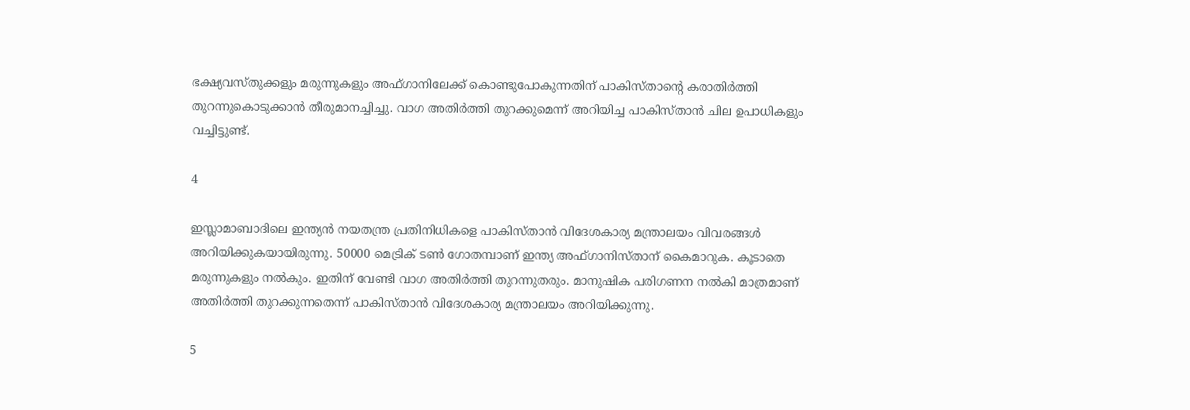ഭക്ഷ്യവസ്തുക്കളും മരുന്നുകളും അഫ്ഗാനിലേക്ക് കൊണ്ടുപോകുന്നതിന് പാകിസ്താന്റെ കരാതിര്‍ത്തി തുറന്നുകൊടുക്കാന്‍ തീരുമാനച്ചിച്ചു. വാഗ അതിര്‍ത്തി തുറക്കുമെന്ന് അറിയിച്ച പാകിസ്താന്‍ ചില ഉപാധികളും വച്ചിട്ടുണ്ട്.

4

ഇസ്ലാമാബാദിലെ ഇന്ത്യന്‍ നയതന്ത്ര പ്രതിനിധികളെ പാകിസ്താന്‍ വിദേശകാര്യ മന്ത്രാലയം വിവരങ്ങള്‍ അറിയിക്കുകയായിരുന്നു. 50000 മെട്രിക് ടണ്‍ ഗോതമ്പാണ് ഇന്ത്യ അഫ്ഗാനിസ്താന് കൈമാറുക. കൂടാതെ മരുന്നുകളും നല്‍കും. ഇതിന് വേണ്ടി വാഗ അതിര്‍ത്തി തുറന്നുതരും. മാനുഷിക പരിഗണന നല്‍കി മാത്രമാണ് അതിര്‍ത്തി തുറക്കുന്നതെന്ന് പാകിസ്താന്‍ വിദേശകാര്യ മന്ത്രാലയം അറിയിക്കുന്നു.

5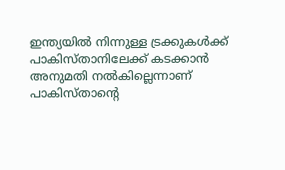ഇന്ത്യയില്‍ നിന്നുള്ള ട്രക്കുകള്‍ക്ക് പാകിസ്താനിലേക്ക് കടക്കാന്‍ അനുമതി നല്‍കില്ലെന്നാണ് പാകിസ്താന്റെ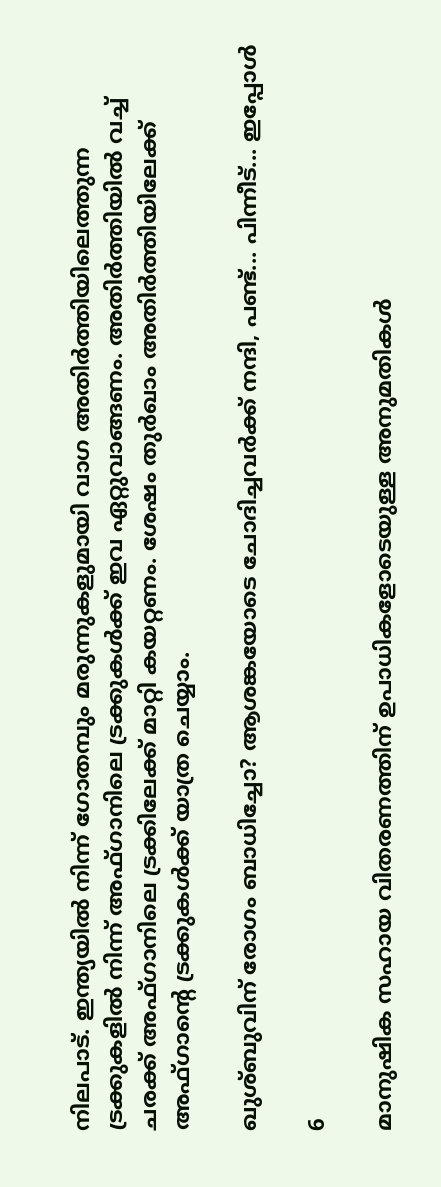നിലപാട്. ഇന്ത്യയില്‍ നിന്ന് ഗോതമ്പും മരുന്നുകളുമായി വാഗ അതിര്‍ത്തിയിലെത്തുന്ന ട്രക്കുകളില്‍ നിന്ന് അഫ്ഗാനിലെ ട്രക്കുകള്‍ക്ക് ഇവ ഏറ്റുവാങ്ങണം. അതിര്‍ത്തിയില്‍ വച്ച് ചരക്ക് അഫ്ഗാനിലെ ട്രക്കിലേക്ക് മാറ്റി കയറ്റണം. ശേഷം തുര്‍ഖാം അതിര്‍ത്തിയിലേക്ക് അഫ്ഗാന്റെ ട്രക്കുകള്‍ക്ക് യാത്ര ചെയ്യാം.

ഖുശ്ബുവിന് രോഗം ബാധിച്ചോ? ആശങ്കയോടെ ചോദിച്ചവര്‍ക്ക് നന്ദി, പണ്ട്... പിന്നീട്... ഇപ്പോള്‍

6

മാനുഷിക സഹായ വിതരണത്തിന് ഉപാധികളോടെയുള്ള അനുമതികള്‍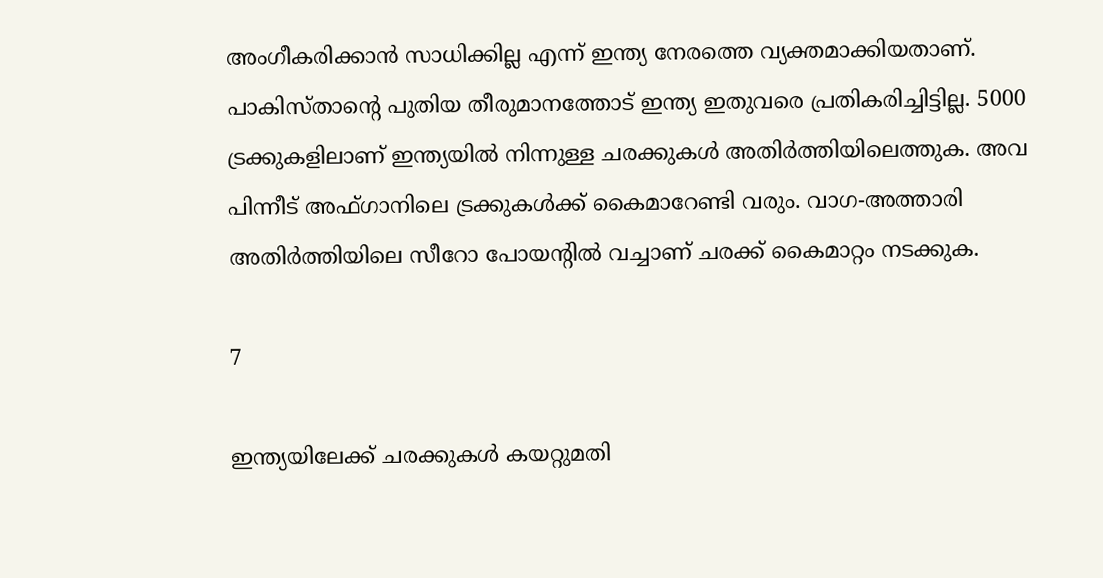അംഗീകരിക്കാന്‍ സാധിക്കില്ല എന്ന് ഇന്ത്യ നേരത്തെ വ്യക്തമാക്കിയതാണ്. പാകിസ്താന്റെ പുതിയ തീരുമാനത്തോട് ഇന്ത്യ ഇതുവരെ പ്രതികരിച്ചിട്ടില്ല. 5000 ട്രക്കുകളിലാണ് ഇന്ത്യയില്‍ നിന്നുള്ള ചരക്കുകള്‍ അതിര്‍ത്തിയിലെത്തുക. അവ പിന്നീട് അഫ്ഗാനിലെ ട്രക്കുകള്‍ക്ക് കൈമാറേണ്ടി വരും. വാഗ-അത്താരി അതിര്‍ത്തിയിലെ സീറോ പോയന്റില്‍ വച്ചാണ് ചരക്ക് കൈമാറ്റം നടക്കുക.

7

ഇന്ത്യയിലേക്ക് ചരക്കുകള്‍ കയറ്റുമതി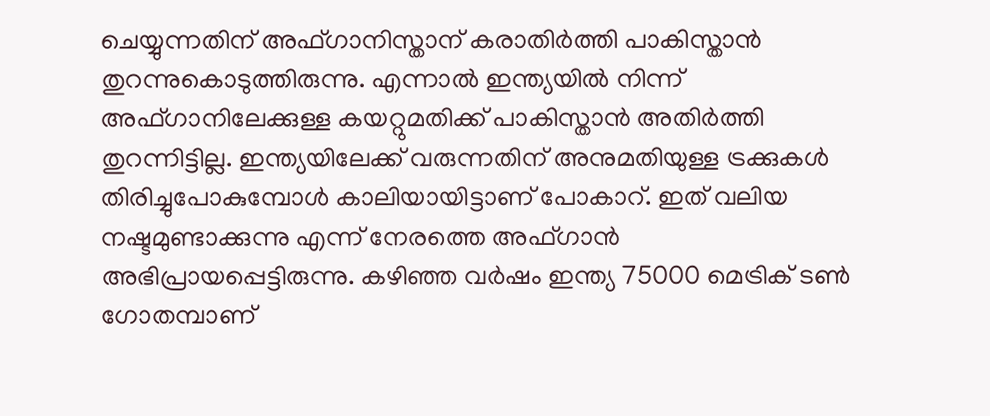ചെയ്യുന്നതിന് അഫ്ഗാനിസ്താന് കരാതിര്‍ത്തി പാകിസ്താന്‍ തുറന്നുകൊടുത്തിരുന്നു. എന്നാല്‍ ഇന്ത്യയില്‍ നിന്ന് അഫ്ഗാനിലേക്കുള്ള കയറ്റുമതിക്ക് പാകിസ്താന്‍ അതിര്‍ത്തി തുറന്നിട്ടില്ല. ഇന്ത്യയിലേക്ക് വരുന്നതിന് അനുമതിയുള്ള ട്രക്കുകള്‍ തിരിച്ചുപോകുമ്പോള്‍ കാലിയായിട്ടാണ് പോകാറ്. ഇത് വലിയ നഷ്ടമുണ്ടാക്കുന്നു എന്ന് നേരത്തെ അഫ്ഗാന്‍ അഭിപ്രായപ്പെട്ടിരുന്നു. കഴിഞ്ഞ വര്‍ഷം ഇന്ത്യ 75000 മെട്രിക് ടണ്‍ ഗോതമ്പാണ്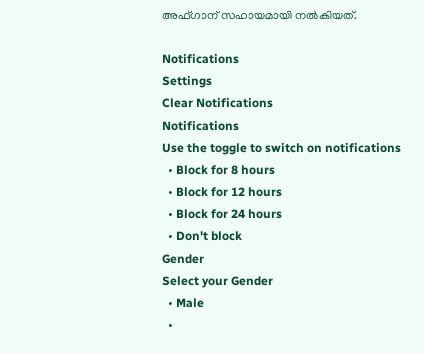അഫ്ഗാന് സഹായമായി നല്‍കിയത്.

Notifications
Settings
Clear Notifications
Notifications
Use the toggle to switch on notifications
  • Block for 8 hours
  • Block for 12 hours
  • Block for 24 hours
  • Don't block
Gender
Select your Gender
  • Male
  •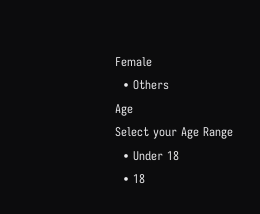Female
  • Others
Age
Select your Age Range
  • Under 18
  • 18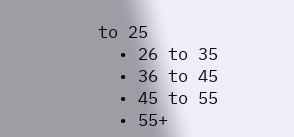to 25
  • 26 to 35
  • 36 to 45
  • 45 to 55
  • 55+